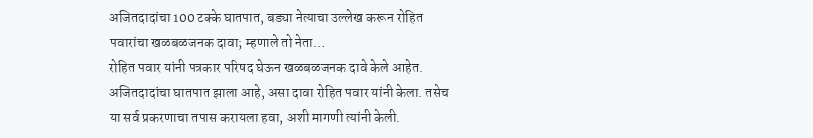अजितदादांचा 100 टक्के घातपात, बड्या नेत्याचा उल्लेख करून रोहित पवारांचा खळबळजनक दावा; म्हणाले तो नेता…
रोहित पवार यांनी पत्रकार परिषद घेऊन खळबळजनक दावे केले आहेत. अजितदादांचा घातपात झाला आहे, असा दावा रोहित पवार यांनी केला. तसेच या सर्व प्रकरणाचा तपास करायला हवा, अशी मागणी त्यांनी केली.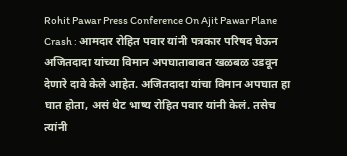Rohit Pawar Press Conference On Ajit Pawar Plane Crash : आमदार रोहित पवार यांनी पत्रकार परिषद घेऊन अजितदादा यांच्या विमान अपघाताबाबत खळबळ उडवून देणारे दावे केले आहेत. अजितदादा यांचा विमान अपघात हा घात होता, असं थेट भाष्य रोहित पवार यांनी केलं. तसेच त्यांनी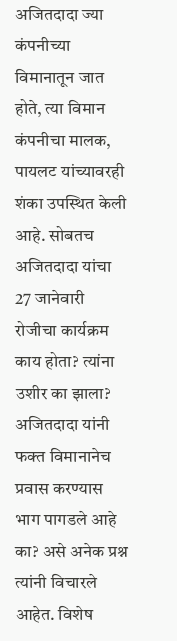अजितदादा ज्या कंपनीच्या विमानातून जात होते, त्या विमान कंपनीचा मालक, पायलट यांच्यावरही शंका उपस्थित केली आहे. सोबतच अजितदादा यांचा 27 जानेवारी रोजीचा कार्यक्रम काय होता? त्यांना उशीर का झाला? अजितदादा यांनी फक्त विमानानेच प्रवास करण्यास भाग पागडले आहे का? असे अनेक प्रश्न त्यांनी विचारले आहेत. विशेष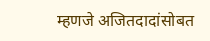म्हणजे अजितदादांसोबत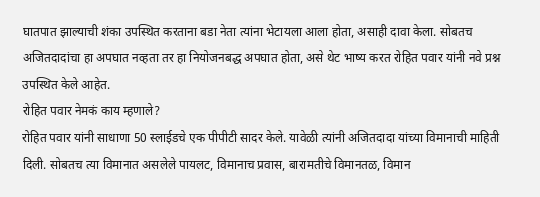घातपात झाल्याची शंका उपस्थित करताना बडा नेता त्यांना भेटायला आला होता, असाही दावा केला. सोबतच अजितदादांचा हा अपघात नव्हता तर हा नियोजनबद्ध अपघात होता, असे थेट भाष्य करत रोहित पवार यांनी नवे प्रश्न उपस्थित केले आहेत.
रोहित पवार नेमकं काय म्हणाले?
रोहित पवार यांनी साधाणा 50 स्लाईडचे एक पीपीटी सादर केले. यावेळी त्यांनी अजितदादा यांच्या विमानाची माहिती दिली. सोबतच त्या विमानात असलेले पायलट, विमानाच प्रवास, बारामतीचे विमानतळ, विमान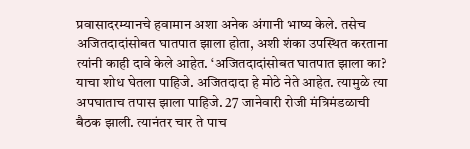प्रवासादरम्यानचे हवामान अशा अनेक अंगानी भाष्य केले. तसेच अजितदादांसोबत घातपात झाला होता, अशी शंका उपस्थित करताना त्यांनी काही दावे केले आहेत. ‘अजितदादांसोबत घातपात झाला का? याचा शोध घेतला पाहिजे. अजितदादा हे मोठे नेते आहेत. त्यामुळे त्या अपघाताच तपास झाला पाहिजे. 27 जानेवारी रोजी मंत्रिमंडळाची बैठक झाली. त्यानंतर चार ते पाच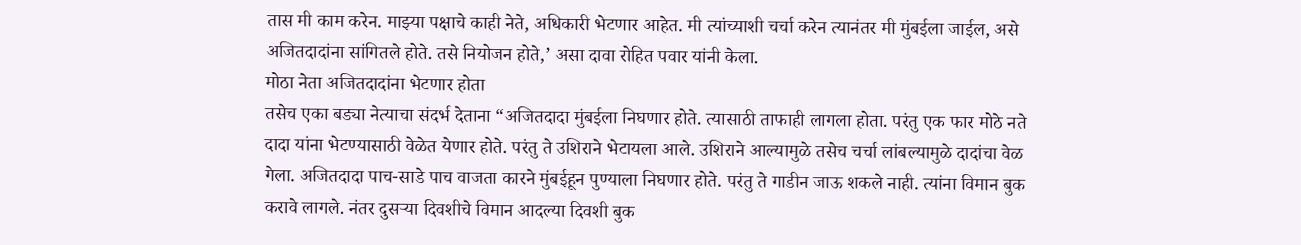तास मी काम करेन. माझ्या पक्षाचे काही नेते, अधिकारी भेटणार आहेत. मी त्यांच्याशी चर्चा करेन त्यानंतर मी मुंबईला जाईल, असे अजितदादांना सांगितले होते. तसे नियोजन होते,’ असा दावा रोहित पवार यांनी केला.
मोठा नेता अजितदादांना भेटणार होता
तसेच एका बड्या नेत्याचा संदर्भ देताना “अजितदादा मुंबईला निघणार होते. त्यासाठी ताफाही लागला होता. परंतु एक फार मोठे नते दादा यांना भेटण्यासाठी वेळेत येणार होते. परंतु ते उशिराने भेटायला आले. उशिराने आल्यामुळे तसेच चर्चा लांबल्यामुळे दादांचा वेळ गेला. अजितदादा पाच-साडे पाच वाजता कारने मुंबईहून पुण्याला निघणार होते. परंतु ते गाडीन जाऊ शकले नाही. त्यांना विमान बुक करावे लागले. नंतर दुसऱ्या दिवशीचे विमान आदल्या दिवशी बुक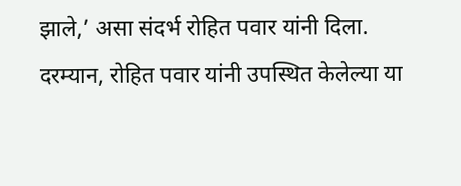झाले,’ असा संदर्भ रोहित पवार यांनी दिला. दरम्यान, रोहित पवार यांनी उपस्थित केलेल्या या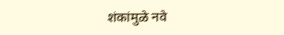शंकांमुळे नवे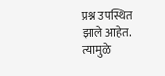प्रश्न उपस्थित झाले आहेत. त्यामुळे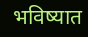भविष्यात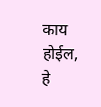काय होईल, हे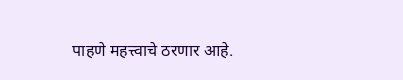पाहणे महत्त्वाचे ठरणार आहे.